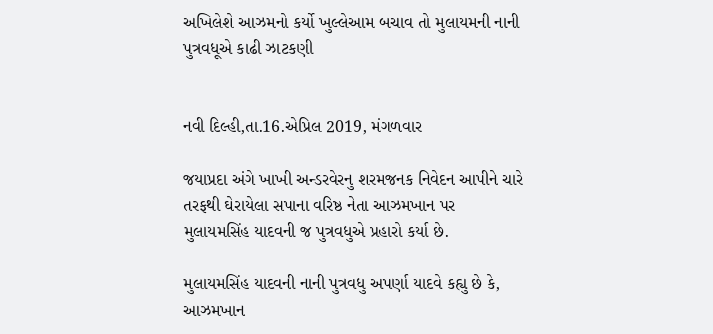અખિલેશે આઝમનો કર્યો ખુલ્લેઆમ બચાવ તો મુલાયમની નાની પુત્રવધૂએ કાઢી ઝાટકણી


નવી દિલ્હી,તા.16.એપ્રિલ 2019, મંગળવાર

જયાપ્રદા અંગે ખાખી અન્ડરવેરનુ શરમજનક નિવેદન આપીને ચારે તરફથી ઘેરાયેલા સપાના વરિષ્ઠ નેતા આઝમખાન પર મુલાયમસિંહ યાદવની જ પુત્રવધુએ પ્રહારો કર્યા છે.

મુલાયમસિંહ યાદવની નાની પુત્રવધુ અપર્ણા યાદવે કહ્યુ છે કે, આઝમખાન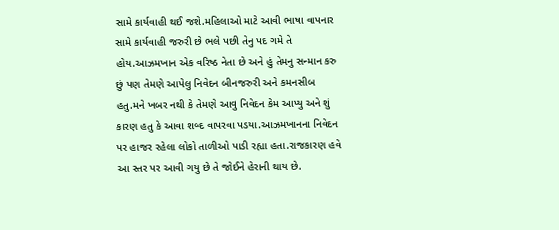સામે કાર્યવાહી થઈ જશે.મહિલાઓ માટે આવી ભાષા વાપનાર સામે કાર્યવાહી જરુરી છે ભલે પછી તેનુ પદ ગમે તે હોય.આઝમખાન એક વરિષ્ઠ નેતા છે અને હું તેમનુ સન્માન કરુ છું પણ તેમણે આપેલુ નિવેદન બીનજરુરી અને કમનસીબ હતુ.મને ખબર નથી કે તેમણે આવુ નિવેદન કેમ આપ્યુ અને શું કારણ હતુ કે આવા શબ્દ વાપરવા પડયા.આઝમખાનના નિવેદન પર હાજર રહેલા લોકો તાળીઓ પાડી રહ્યા હતા.રાજકારણ હવે આ સ્તર પર આવી ગયુ છે તે જોઈને હેરાની થાય છે.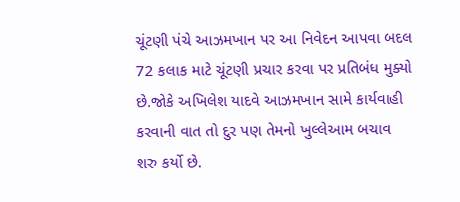ચૂંટણી પંચે આઝમખાન પર આ નિવેદન આપવા બદલ 72 કલાક માટે ચૂંટણી પ્રચાર કરવા પર પ્રતિબંધ મુક્યો છે.જોકે અખિલેશ યાદવે આઝમખાન સામે કાર્યવાહી કરવાની વાત તો દુર પણ તેમનો ખુલ્લેઆમ બચાવ શરુ કર્યો છે.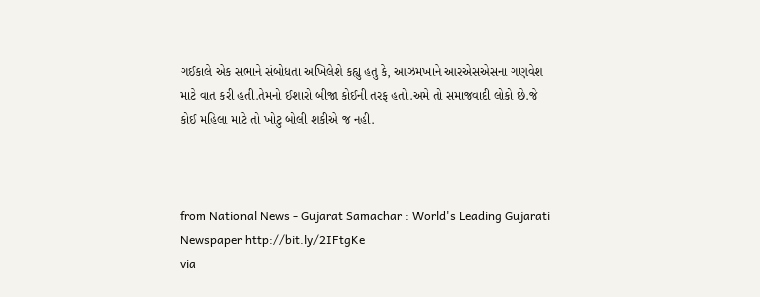ગઈકાલે એક સભાને સંબોધતા અખિલેશે કહ્યુ હતુ કે, આઝમખાને આરએસએસના ગણવેશ માટે વાત કરી હતી.તેમનો ઈશારો બીજા કોઈની તરફ હતો.અમે તો સમાજવાદી લોકો છે.જે કોઈ મહિલા માટે તો ખોટુ બોલી શકીએ જ નહી.



from National News - Gujarat Samachar : World's Leading Gujarati Newspaper http://bit.ly/2IFtgKe
via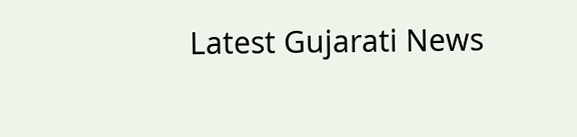Latest Gujarati News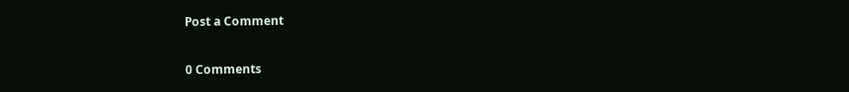Post a Comment

0 Comments